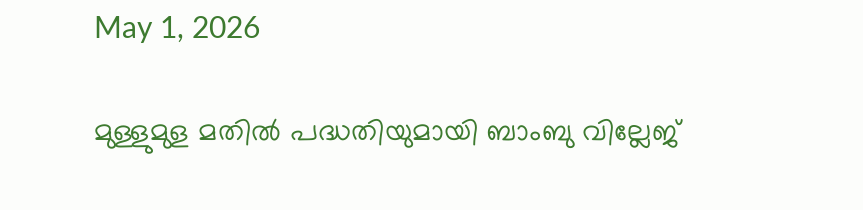May 1, 2026

മുള്ളുമുള മതില്‍ പദ്ധതിയുമായി ബാംബു വില്ലേജ്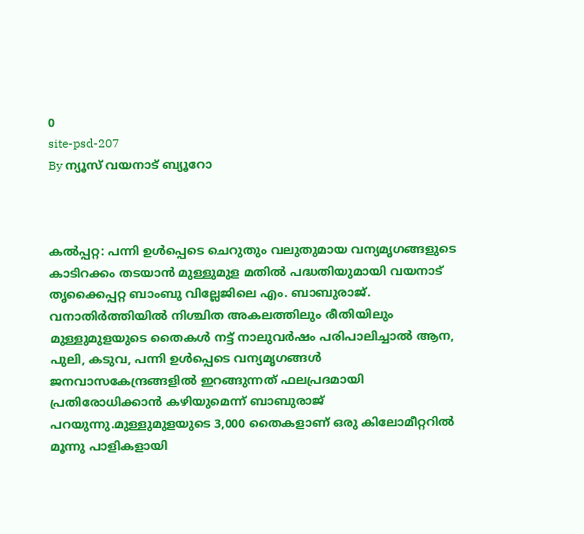0
site-psd-207
By ന്യൂസ് വയനാട് ബ്യൂറോ



കല്‍പ്പറ്റ: പന്നി ഉള്‍പ്പെടെ ചെറുതും വലുതുമായ വന്യമൃഗങ്ങളുടെ കാടിറക്കം തടയാന്‍ മുള്ളുമുള മതില്‍ പദ്ധതിയുമായി വയനാട് തൃക്കൈപ്പറ്റ ബാംബു വില്ലേജിലെ എം. ബാബുരാജ്. വനാതിര്‍ത്തിയില്‍ നിശ്ചിത അകലത്തിലും രീതിയിലും മുള്ളുമുളയുടെ തൈകള്‍ നട്ട് നാലുവര്‍ഷം പരിപാലിച്ചാല്‍ ആന, പുലി, കടുവ, പന്നി ഉള്‍പ്പെടെ വന്യമൃഗങ്ങള്‍ ജനവാസകേന്ദ്രങ്ങളില്‍ ഇറങ്ങുന്നത് ഫലപ്രദമായി പ്രതിരോധിക്കാന്‍ കഴിയുമെന്ന് ബാബുരാജ് പറയുന്നു.മുള്ളുമുളയുടെ 3,000 തൈകളാണ് ഒരു കിലോമീറ്ററില്‍ മൂന്നു പാളികളായി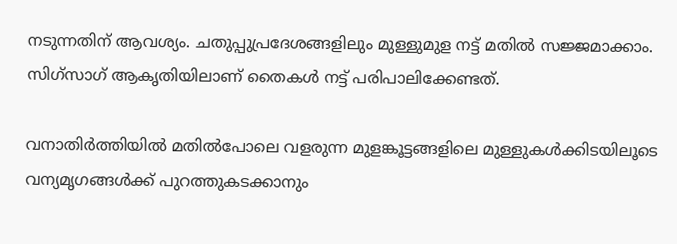നടുന്നതിന് ആവശ്യം. ചതുപ്പുപ്രദേശങ്ങളിലും മുള്ളുമുള നട്ട് മതില്‍ സജ്ജമാക്കാം. സിഗ്സാഗ് ആകൃതിയിലാണ് തൈകള്‍ നട്ട് പരിപാലിക്കേണ്ടത്.

വനാതിര്‍ത്തിയില്‍ മതില്‍പോലെ വളരുന്ന മുളങ്കൂട്ടങ്ങളിലെ മുള്ളുകള്‍ക്കിടയിലൂടെ വന്യമൃഗങ്ങള്‍ക്ക് പുറത്തുകടക്കാനും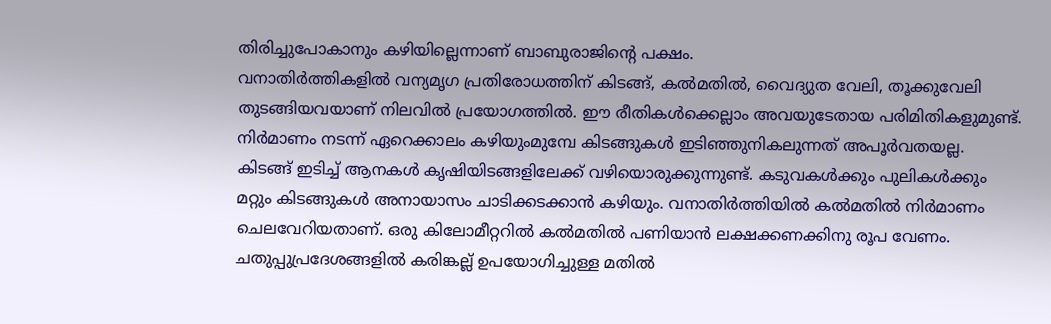തിരിച്ചുപോകാനും കഴിയില്ലെന്നാണ് ബാബുരാജിന്റെ പക്ഷം.
വനാതിര്‍ത്തികളില്‍ വന്യമൃഗ പ്രതിരോധത്തിന് കിടങ്ങ്, കല്‍മതില്‍, വൈദ്യുത വേലി, തൂക്കുവേലി തുടങ്ങിയവയാണ് നിലവില്‍ പ്രയോഗത്തില്‍. ഈ രീതികള്‍ക്കെല്ലാം അവയുടേതായ പരിമിതികളുമുണ്ട്. നിര്‍മാണം നടന്ന് ഏറെക്കാലം കഴിയുംമുമ്പേ കിടങ്ങുകള്‍ ഇടിഞ്ഞുനികലുന്നത് അപൂര്‍വതയല്ല. കിടങ്ങ് ഇടിച്ച് ആനകള്‍ കൃഷിയിടങ്ങളിലേക്ക് വഴിയൊരുക്കുന്നുണ്ട്. കടുവകള്‍ക്കും പുലികള്‍ക്കും മറ്റും കിടങ്ങുകള്‍ അനായാസം ചാടിക്കടക്കാന്‍ കഴിയും. വനാതിര്‍ത്തിയില്‍ കല്‍മതില്‍ നിര്‍മാണം ചെലവേറിയതാണ്. ഒരു കിലോമീറ്ററില്‍ കല്‍മതില്‍ പണിയാന്‍ ലക്ഷക്കണക്കിനു രൂപ വേണം. ചതുപ്പുപ്രദേശങ്ങളില്‍ കരിങ്കല്ല് ഉപയോഗിച്ചുള്ള മതില്‍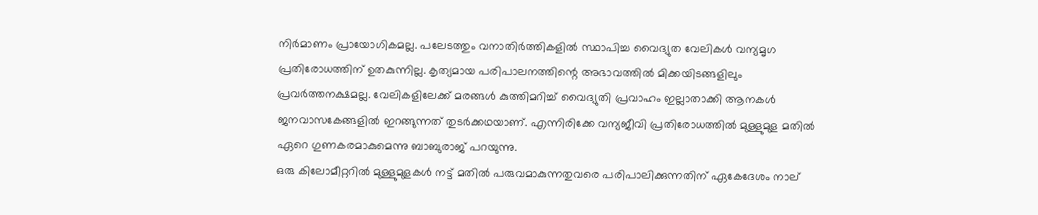നിര്‍മാണം പ്രായോഗികമല്ല. പലേടത്തും വനാതിര്‍ത്തികളില്‍ സ്ഥാപിച്ച വൈദ്യുത വേലികള്‍ വന്യമൃഗ പ്രതിരോധത്തിന് ഉതകുന്നില്ല. കൃത്യമായ പരിപാലനത്തിന്റെ അഭാവത്തില്‍ മിക്കയിടങ്ങളിലും പ്രവര്‍ത്തനക്ഷമല്ല. വേലികളിലേക്ക് മരങ്ങള്‍ കുത്തിമറിച്ച് വൈദ്യുതി പ്രവാഹം ഇല്ലാതാക്കി ആനകള്‍ ജനവാസകേങ്ങളില്‍ ഇറങ്ങുന്നത് തുടര്‍ക്കഥയാണ്. എന്നിരിക്കേ വന്യജീവി പ്രതിരോധത്തില്‍ മുള്ളുമുള മതില്‍ ഏറെ ഗുണകരമാകുമെന്നു ബാബുരാജ് പറയുന്നു.
ഒരു കിലോമീറ്ററില്‍ മുള്ളുമുളകള്‍ നട്ട് മതില്‍ പരുവമാകുന്നതുവരെ പരിപാലിക്കുന്നതിന് ഏകേദേശം നാല്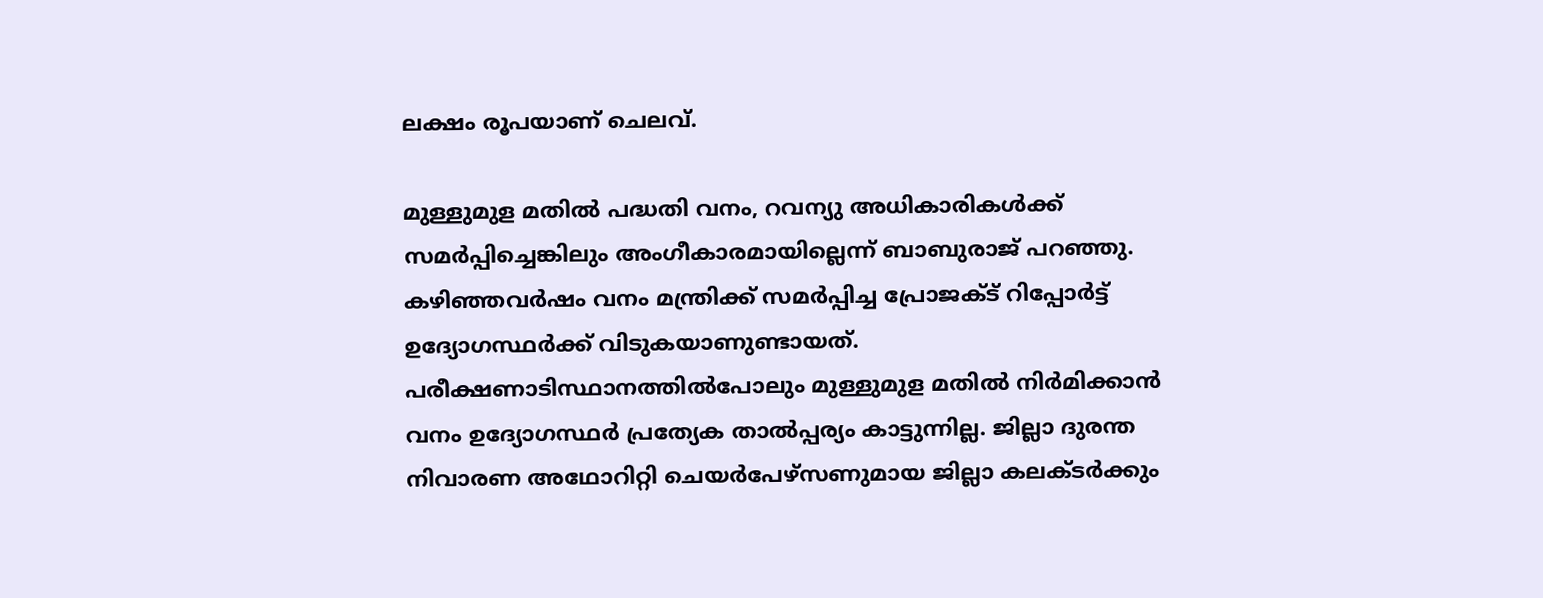ലക്ഷം രൂപയാണ് ചെലവ്.

മുള്ളുമുള മതില്‍ പദ്ധതി വനം, റവന്യു അധികാരികള്‍ക്ക് സമര്‍പ്പിച്ചെങ്കിലും അംഗീകാരമായില്ലെന്ന് ബാബുരാജ് പറഞ്ഞു. കഴിഞ്ഞവര്‍ഷം വനം മന്ത്രിക്ക് സമര്‍പ്പിച്ച പ്രോജക്ട് റിപ്പോര്‍ട്ട് ഉദ്യോഗസ്ഥര്‍ക്ക് വിടുകയാണുണ്ടായത്. പരീക്ഷണാടിസ്ഥാനത്തില്‍പോലും മുള്ളുമുള മതില്‍ നിര്‍മിക്കാന്‍ വനം ഉദ്യോഗസ്ഥര്‍ പ്രത്യേക താല്‍പ്പര്യം കാട്ടുന്നില്ല. ജില്ലാ ദുരന്ത നിവാരണ അഥോറിറ്റി ചെയര്‍പേഴ്സണുമായ ജില്ലാ കലക്ടര്‍ക്കും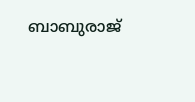ബാബുരാജ്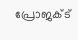പ്രോജക്ട്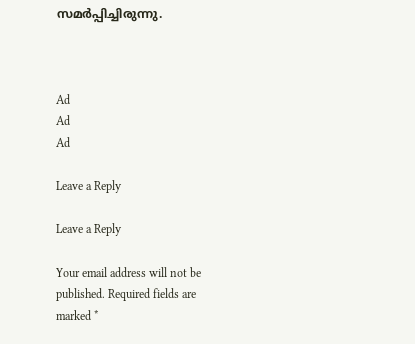സമര്‍പ്പിച്ചിരുന്നു.



Ad
Ad
Ad

Leave a Reply

Leave a Reply

Your email address will not be published. Required fields are marked *